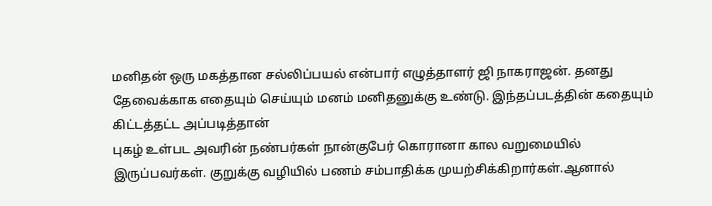மனிதன் ஒரு மகத்தான சல்லிப்பயல் என்பார் எழுத்தாளர் ஜி நாகராஜன். தனது தேவைக்காக எதையும் செய்யும் மனம் மனிதனுக்கு உண்டு. இந்தப்படத்தின் கதையும் கிட்டத்தட்ட அப்படித்தான்
புகழ் உள்பட அவரின் நண்பர்கள் நான்குபேர் கொரானா கால வறுமையில் இருப்பவர்கள். குறுக்கு வழியில் பணம் சம்பாதிக்க முயற்சிக்கிறார்கள்.ஆனால்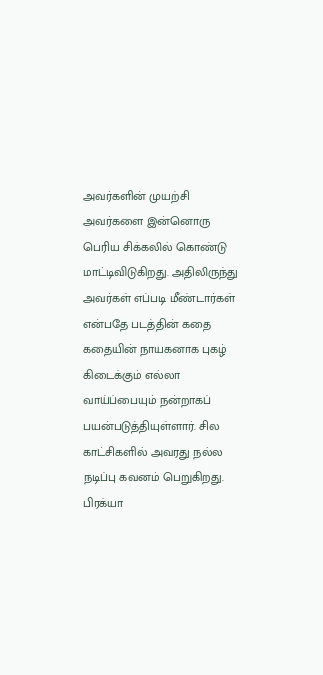அவர்களின் முயற்சி அவர்களை இன்னொரு பெரிய சிக்கலில் கொண்டு மாட்டிவிடுகிறது. அதிலிருந்து அவர்கள் எப்படி மீண்டார்கள் என்பதே படத்தின் கதை
கதையின் நாயகனாக புகழ் கிடைக்கும் எல்லா வாய்ப்பையும் நன்றாகப் பயன்படுத்தியுள்ளார். சில காட்சிகளில் அவரது நல்ல நடிப்பு கவனம் பெறுகிறது. பிரக்யா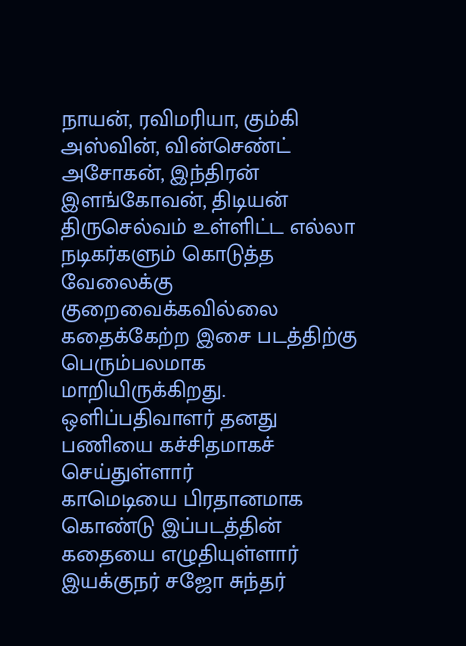நாயன், ரவிமரியா, கும்கி அஸ்வின், வின்செண்ட் அசோகன், இந்திரன் இளங்கோவன், திடியன் திருசெல்வம் உள்ளிட்ட எல்லா நடிகர்களும் கொடுத்த வேலைக்கு குறைவைக்கவில்லை
கதைக்கேற்ற இசை படத்திற்கு பெரும்பலமாக மாறியிருக்கிறது. ஒளிப்பதிவாளர் தனது பணியை கச்சிதமாகச் செய்துள்ளார்
காமெடியை பிரதானமாக கொண்டு இப்படத்தின் கதையை எழுதியுள்ளார் இயக்குநர் சஜோ சுந்தர்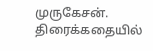முருகேசன். திரைக்கதையில்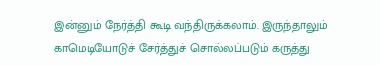இன்னும் நேர்த்தி கூடி வந்திருக்கலாம். இருந்தாலும் காமெடியோடுச் சேர்த்துச் சொல்லப்படும் கருத்து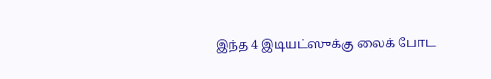இந்த 4 இடியட்ஸுக்கு லைக் போட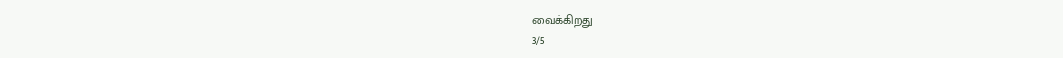வைக்கிறது
3/5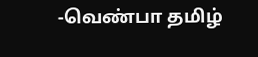-வெண்பா தமிழ்